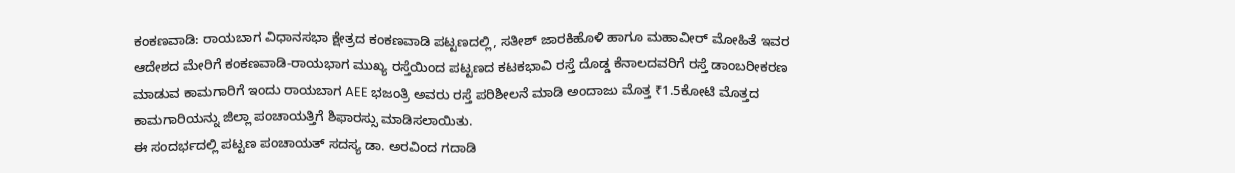ಕಂಕಣವಾಡಿ: ರಾಯಬಾಗ ವಿಧಾನಸಭಾ ಕ್ಷೇತ್ರದ ಕಂಕಣವಾಡಿ ಪಟ್ಟಣದಲ್ಲಿ, ಸತೀಶ್ ಜಾರಕಿಹೊಳಿ ಹಾಗೂ ಮಹಾವೀರ್ ಮೋಹಿತೆ ಇವರ ಆದೇಶದ ಮೇರಿಗೆ ಕಂಕಣವಾಡಿ-ರಾಯಭಾಗ ಮುಖ್ಯ ರಸ್ತೆಯಿಂದ ಪಟ್ಟಣದ ಕಟಕಭಾವಿ ರಸ್ತೆ ದೊಡ್ಡ ಕೆನಾಲದವರಿಗೆ ರಸ್ತೆ ಡಾಂಬರೀಕರಣ ಮಾಡುವ ಕಾಮಗಾರಿಗೆ ಇಂದು ರಾಯಬಾಗ AEE ಭಜಂತ್ರಿ ಅವರು ರಸ್ತೆ ಪರಿಶೀಲನೆ ಮಾಡಿ ಅಂದಾಜು ಮೊತ್ತ ₹1.5ಕೋಟಿ ಮೊತ್ತದ ಕಾಮಗಾರಿಯನ್ನು ಜಿಲ್ಲಾ ಪಂಚಾಯತ್ತಿಗೆ ಶಿಫಾರಸ್ಸು ಮಾಡಿಸಲಾಯಿತು.
ಈ ಸಂದರ್ಭದಲ್ಲಿ ಪಟ್ಟಣ ಪಂಚಾಯತ್ ಸದಸ್ಯ ಡಾ. ಅರವಿಂದ ಗದಾಡಿ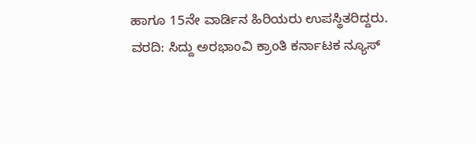ಹಾಗೂ 15ನೇ ವಾರ್ಡಿನ ಹಿರಿಯರು ಉಪಸ್ಥಿತರಿದ್ದರು.
ವರದಿ: ಸಿದ್ದು ಅರಭಾಂವಿ ಕ್ರಾಂತಿ ಕರ್ನಾಟಕ ನ್ಯೂಸ್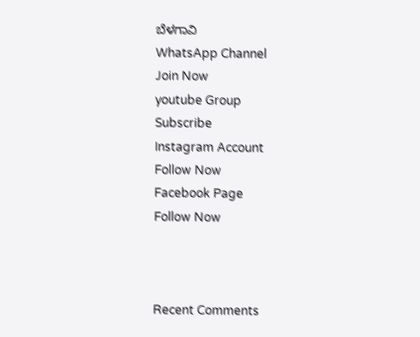ಬೆಳಗಾವಿ
WhatsApp Channel
Join Now
youtube Group
Subscribe
Instagram Account
Follow Now
Facebook Page
Follow Now



Recent Comments